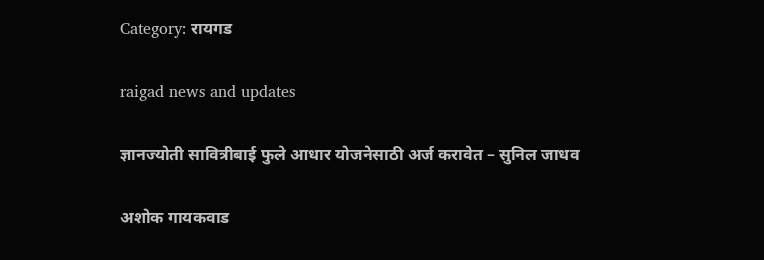Category: रायगड

raigad news and updates

ज्ञानज्योती सावित्रीबाई फुले आधार योजनेसाठी अर्ज करावेत – सुनिल जाधव

अशोक गायकवाड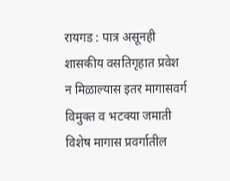रायगड : पात्र असूनही शासकीय वसतिगृहात प्रवेश न मिळाल्यास इतर मागासवर्ग विमुक्त व भटक्या जमाती विशेष मागास प्रवर्गातील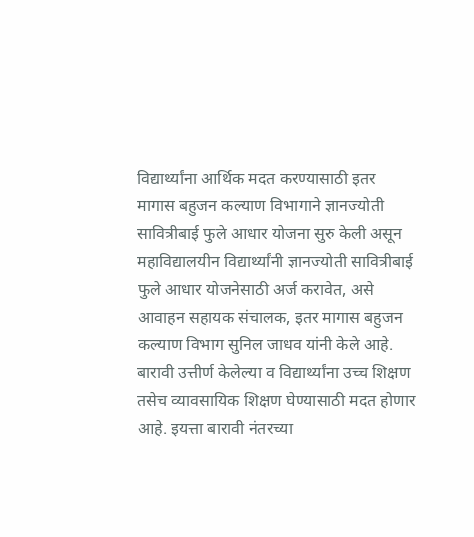विद्यार्थ्यांना आर्थिक मदत करण्यासाठी इतर मागास बहुजन कल्याण विभागाने ज्ञानज्योती सावित्रीबाई फुले आधार योजना सुरु केली असून महाविद्यालयीन विद्यार्थ्यांनी ज्ञानज्योती सावित्रीबाई फुले आधार योजनेसाठी अर्ज करावेत, असे आवाहन सहायक संचालक, इतर मागास बहुजन कल्याण विभाग सुनिल जाधव यांनी केले आहे. बारावी उत्तीर्ण केलेल्या व विद्यार्थ्यांना उच्च शिक्षण तसेच व्यावसायिक शिक्षण घेण्यासाठी मदत होणार आहे. इयत्ता बारावी नंतरच्या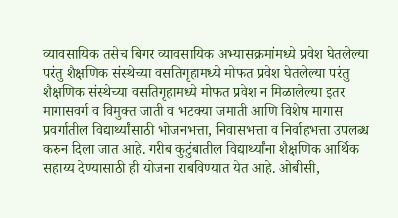व्यावसायिक तसेच बिगर व्यावसायिक अभ्यासक्रमांमध्ये प्रवेश घेतलेल्या परंतु शैक्षणिक संस्थेच्या वसतिगृहामध्ये मोफत प्रवेश घेतलेल्या परंतु शैक्षणिक संस्थेच्या वसतिगृहामध्ये मोफत प्रवेश न मिळालेल्या इतर मागासवर्ग व विमुक्त जाती व भटक्या जमाती आणि विशेष मागास प्रवर्गातील विद्यार्थ्यांसाठी भोजनभत्ता, निवासभत्ता व निर्वाहभत्ता उपलब्ध करुन दिला जात आहे. गरीब कुटुंबातील विद्यार्थ्यांना शैक्षणिक आर्थिक सहाय्य देण्यासाठी ही योजना राबविण्यात येत आहे. ओबीसी,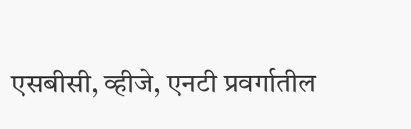एसबीसी, व्हीजे, एनटी प्रवर्गातील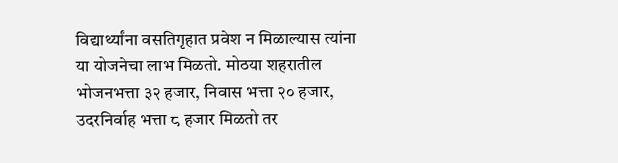विद्यार्थ्यांना वसतिगृहात प्रवेश न मिळाल्यास त्यांना या योजनेचा लाभ मिळतो. मोठया शहरातील भोजनभत्ता ३२ हजार, निवास भत्ता २० हजार, उदरनिर्वाह भत्ता ८ हजार मिळतो तर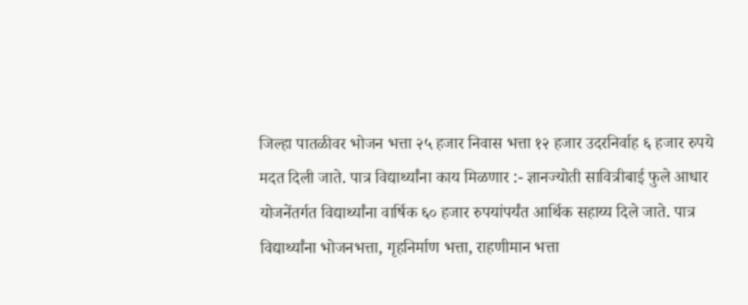जिल्हा पातळीवर भोजन भत्ता २५ हजार निवास भत्ता १२ हजार उदरनिर्वाह ६ हजार रुपये मदत दिली जाते. पात्र विद्यार्थ्यांना काय मिळणार :- ज्ञानज्योती सावित्रीबाई फुले आधार योजनेंतर्गत विद्यार्थ्यांना वार्षिक ६० हजार रुपयांपर्यंत आर्थिक सहाय्य दिले जाते. पात्र विद्यार्थ्यांना भोजनभत्ता, गृहनिर्माण भत्ता, राहणीमान भत्ता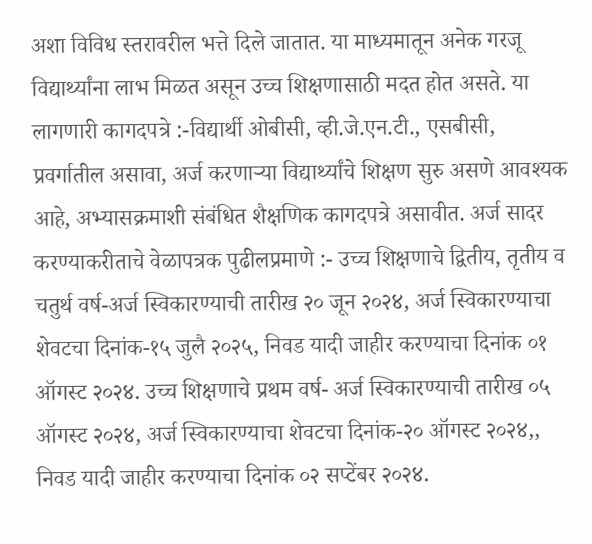अशा विविध स्तरावरील भत्ते दिले जातात. या माध्यमातून अनेक गरजू विद्यार्थ्यांना लाभ मिळत असून उच्च शिक्षणासाठी मदत होत असते. या लागणारी कागदपत्रे :-विद्यार्थी ओबीसी, व्ही.जे.एन.टी., एसबीसी, प्रवर्गातील असावा, अर्ज करणाऱ्या विद्यार्थ्यांचे शिक्षण सुरु असणे आवश्यक आहे, अभ्यासक्रमाशी संबंधित शैक्षणिक कागदपत्रे असावीत. अर्ज सादर करण्याकरीताचे वेळापत्रक पुढीलप्रमाणे :- उच्च शिक्षणाचे द्वितीय, तृतीय व चतुर्थ वर्ष-अर्ज स्विकारण्याची तारीख २० जून २०२४, अर्ज स्विकारण्याचा शेवटचा दिनांक-१५ जुलै २०२५, निवड यादी जाहीर करण्याचा दिनांक ०१ ऑगस्ट २०२४. उच्च शिक्षणाचे प्रथम वर्ष- अर्ज स्विकारण्याची तारीख ०५ ऑगस्ट २०२४, अर्ज स्विकारण्याचा शेवटचा दिनांक-२० ऑगस्ट २०२४,, निवड यादी जाहीर करण्याचा दिनांक ०२ सप्टेंबर २०२४.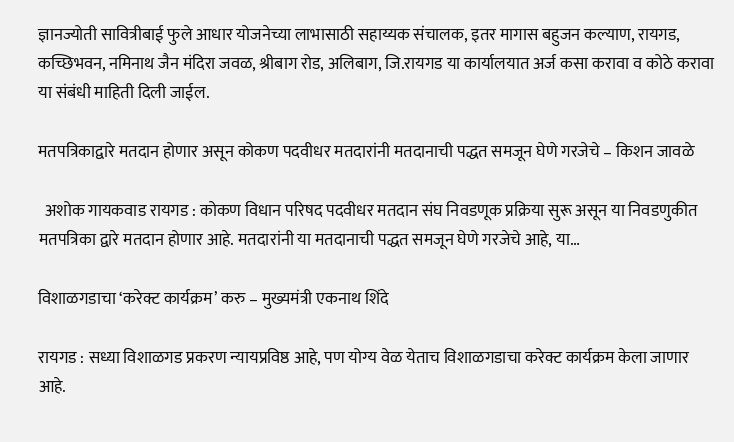ज्ञानज्योती सावित्रीबाई फुले आधार योजनेच्या लाभासाठी सहाय्यक संचालक, इतर मागास बहुजन कल्याण, रायगड, कच्छिभवन, नमिनाथ जैन मंदिरा जवळ, श्रीबाग रोड, अलिबाग, जि.रायगड या कार्यालयात अर्ज कसा करावा व कोठे करावा या संबंधी माहिती दिली जाईल.

मतपत्रिकाद्वारे मतदान होणार असून कोकण पदवीधर मतदारांनी मतदानाची पद्धत समजून घेणे गरजेचे – किशन जावळे

  अशोक गायकवाड रायगड : कोकण विधान परिषद पदवीधर मतदान संघ निवडणूक प्रक्रिया सुरू असून या निवडणुकीत मतपत्रिका द्वारे मतदान होणार आहे. मतदारांनी या मतदानाची पद्धत समजून घेणे गरजेचे आहे, या…

विशाळगडाचा ‘करेक्ट कार्यक्रम’ करु – मुख्यमंत्री एकनाथ शिंदे

रायगड : सध्या विशाळगड प्रकरण न्यायप्रविष्ठ आहे, पण योग्य वेळ येताच विशाळगडाचा करेक्ट कार्यक्रम केला जाणार आहे.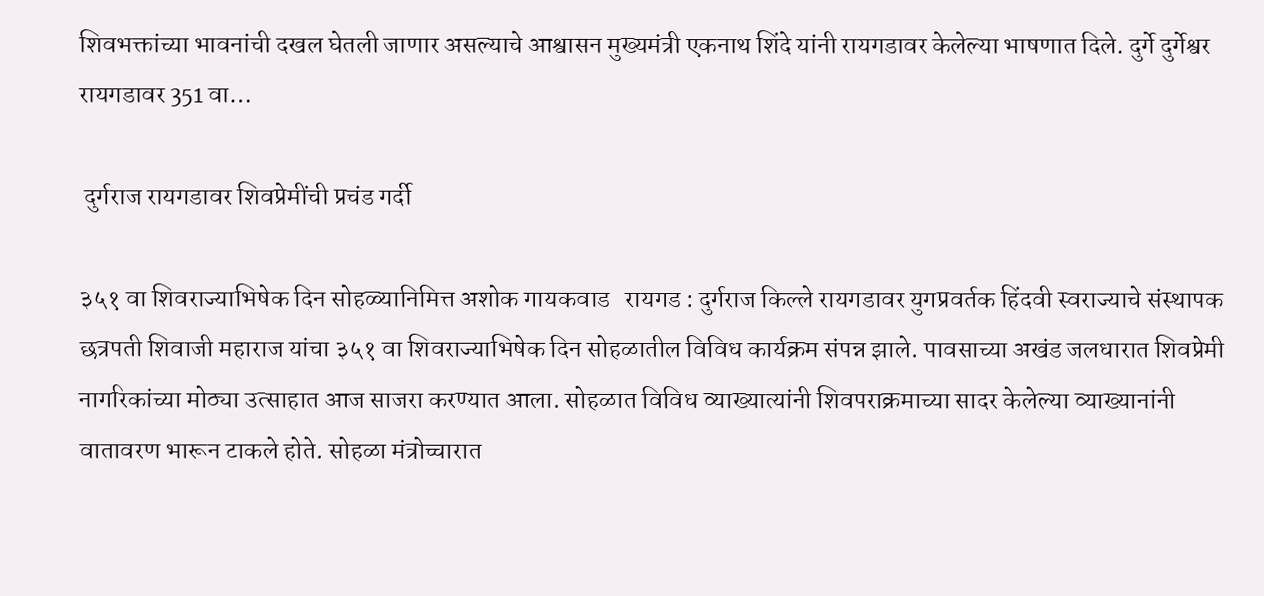शिवभक्तांच्या भावनांची दखल घेतली जाणार असल्याचे आश्वासन मुख्यमंत्री एकनाथ शिंदे यांनी रायगडावर केलेल्या भाषणात दिले. दुर्गे दुर्गेश्वर रायगडावर 351 वा…

 दुर्गराज रायगडावर शिवप्रेमींची प्रचंड गर्दी

३५१ वा शिवराज्याभिषेक दिन सोहळ्यानिमित्त अशोक गायकवाड   रायगड : दुर्गराज किल्ले रायगडावर युगप्रवर्तक हिंदवी स्वराज्याचे संस्थापक छत्रपती शिवाजी महाराज यांचा ३५१ वा शिवराज्याभिषेक दिन सोहळातील विविध कार्यक्रम संपन्न झाले. पावसाच्या अखंड जलधारात शिवप्रेमी नागरिकांच्या मोठ्या उत्साहात आज साजरा करण्यात आला. सोहळात विविध व्याख्यात्यांनी शिवपराक्रमाच्या सादर केलेल्या व्याख्यानांनी वातावरण भारून टाकले होते. सोहळा मंत्रोच्चारात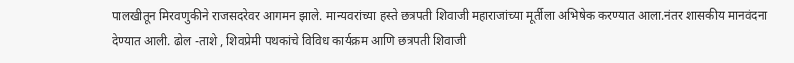पालखीतून मिरवणुकीने राजसदरेवर आगमन झाले. मान्यवरांच्या हस्ते छत्रपती शिवाजी महाराजांच्या मूर्तीला अभिषेक करण्यात आला.नंतर शासकीय मानवंदना देण्यात आली. ढोल -ताशे , शिवप्रेमी पथकांचे विविध कार्यक्रम आणि छत्रपती शिवाजी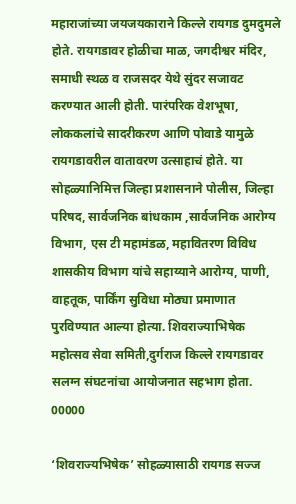महाराजांच्या जयजयकाराने किल्ले रायगड दुमदुमले होते. रायगडावर होळीचा माळ, जगदीश्वर मंदिर, समाधी स्थळ व राजसदर येथे सुंदर सजावट करण्यात आली होती. पारंपरिक वेशभूषा, लोककलांचे सादरीकरण आणि पोवाडे यामुळे रायगडावरील वातावरण उत्साहाचं होते. या सोहळ्यानिमित्त जिल्हा प्रशासनाने पोलीस, जिल्हा परिषद, सार्वजनिक बांधकाम ,सार्वजनिक आरोग्य विभाग, एस टी महामंडळ, महावितरण विविध शासकीय विभाग यांचे सहाय्याने आरोग्य, पाणी, वाहतूक, पार्किंग सुविधा मोठ्या प्रमाणात पुरविण्यात आल्या होत्या. शिवराज्याभिषेक महोत्सव सेवा समिती,दुर्गराज किल्ले रायगडावर सलग्न संघटनांचा आयोजनात सहभाग होता. 00000

‘शिवराज्यभिषेक’ सोहळ्यासाठी रायगड सज्ज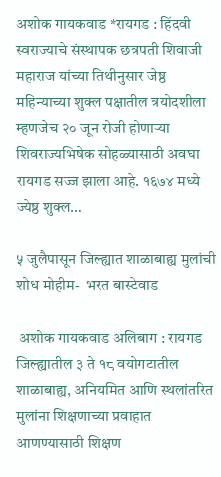अशोक गायकवाड *रायगड : हिंदवी स्वराज्याचे संस्थापक छत्रपती शिवाजी महाराज यांच्या तिथीनुसार जेष्ठ महिन्याच्या शुक्ल पक्षातील त्रयोदशीला म्हणजेच २० जून रोजी होणाऱ्या शिवराज्यभिषेक सोहळ्यासाठी अवघा रायगड सज्ज झाला आहे. १६७४ मध्ये ज्येष्ठ शुक्ल…

५ जुलैपासून जिल्ह्यात शाळाबाह्य मुलांची शोध मोहीम-  भरत बास्टेवाड

 अशोक गायकवाड अलिबाग : रायगड जिल्ह्यातील ३ ते १८ वयोगटातील शाळाबाह्य, अनियमित आणि स्थलांतरित मुलांना शिक्षणाच्या प्रवाहात आणण्यासाठी शिक्षण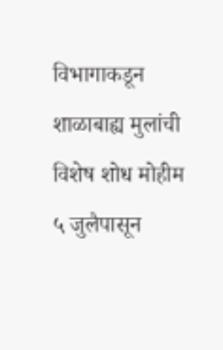विभागाकडून शाळाबाह्य मुलांची विशेष शोध मोहीम ५ जुलैपासून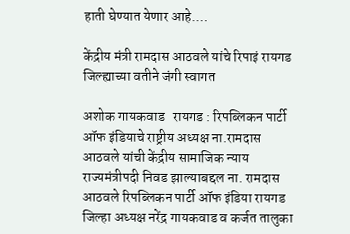हाती घेण्यात येणार आहे.…

केंद्रीय मंत्री रामदास आठवले यांचे रिपाइं रायगड जिल्ह्याच्या वतीने जंगी स्वागत

अशोक गायकवाड   रायगड : रिपब्लिकन पार्टी ऑफ इंडियाचे राष्ट्रीय अध्यक्ष ना.रामदास आठवले यांची केंद्रीय सामाजिक न्याय राज्यमंत्रीपदी निवड झाल्याबद्दल ना. रामदास आठवले रिपब्लिकन पार्टी ऑफ इंडिया रायगड जिल्हा अध्यक्ष नरेंद्र गायकवाड व कर्जत तालुका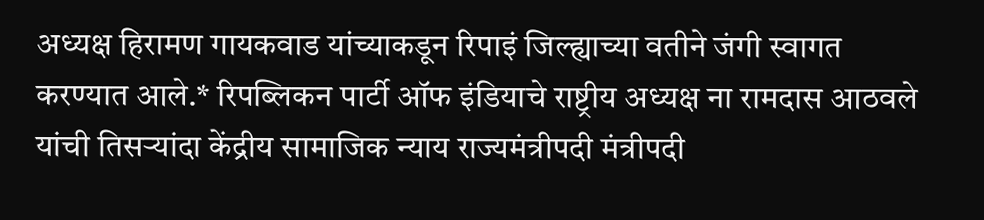अध्यक्ष हिरामण गायकवाड यांच्याकडून रिपाइं जिल्ह्याच्या वतीने जंगी स्वागत करण्यात आले.* रिपब्लिकन पार्टी ऑफ इंडियाचे राष्ट्रीय अध्यक्ष ना रामदास आठवले यांची तिसऱ्यांदा केंद्रीय सामाजिक न्याय राज्यमंत्रीपदी मंत्रीपदी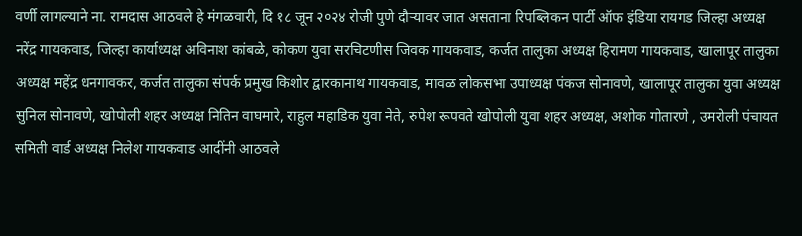वर्णी लागल्याने ना. रामदास आठवले हे मंगळवारी, दि १८ जून २०२४ रोजी पुणे दौऱ्यावर जात असताना रिपब्लिकन पार्टी ऑफ इंडिया रायगड जिल्हा अध्यक्ष नरेंद्र गायकवाड, जिल्हा कार्याध्यक्ष अविनाश कांबळे, कोकण युवा सरचिटणीस जिवक गायकवाड, कर्जत तालुका अध्यक्ष हिरामण गायकवाड, खालापूर तालुका अध्यक्ष महेंद्र धनगावकर, कर्जत तालुका संपर्क प्रमुख किशोर द्वारकानाथ गायकवाड, मावळ लोकसभा उपाध्यक्ष पंकज सोनावणे, खालापूर तालुका युवा अध्यक्ष सुनिल सोनावणे, खोपोली शहर अध्यक्ष नितिन वाघमारे, राहुल महाडिक युवा नेते, रुपेश रूपवते खोपोली युवा शहर अध्यक्ष, अशोक गोतारणे , उमरोली पंचायत समिती वार्ड अध्यक्ष निलेश गायकवाड आदींनी आठवले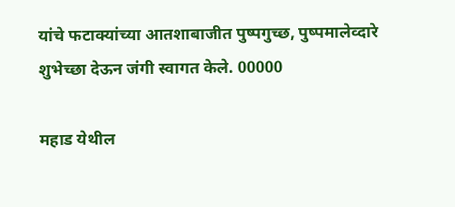यांचे फटाक्यांच्या आतशाबाजीत पुष्पगुच्छ, पुष्पमालेव्दारे शुभेच्छा देऊन जंगी स्वागत केले. 00000

महाड येथील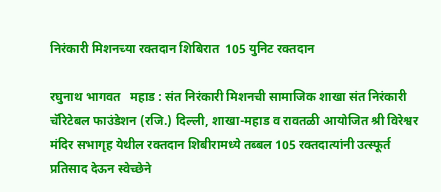निरंकारी मिशनच्या रक्तदान शिबिरात  105 युनिट रक्तदान

रघुनाथ भागवत   महाड : संत निरंकारी मिशनची सामाजिक शाखा संत निरंकारी चॅरिटेबल फाउंडेशन (रजि.) दिल्ली, शाखा-महाड व रावतळी आयोजित श्री विरेश्वर मंदिर सभागृह येथील रक्तदान शिबीरामध्ये तब्बल 105 रक्तदात्यांनी उत्स्फूर्त प्रतिसाद देऊन स्वेच्छेने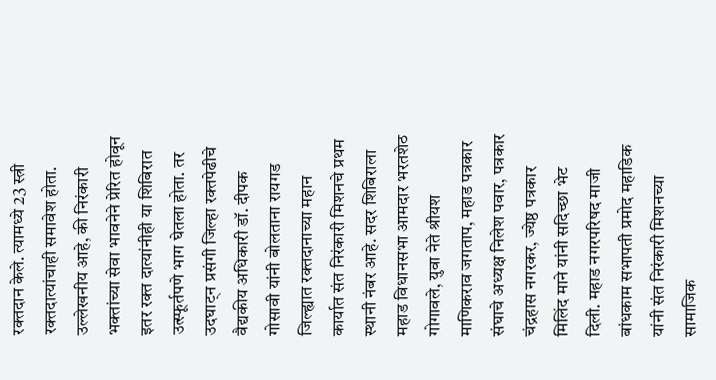रक्तदान केले. त्यामध्ये 23 स्त्री रक्तदात्यांचाही समावेश होता. उल्लेखनीय आहे, की निरंकारी भक्तांच्या सेवा भावनेने प्रेरित होवून इतर रक्त दात्यांनीही या शिबिरात उत्स्फूर्तपणे भाग घेतला होता. तर उदघाट्न प्रसंगी जिल्हा रक्तपेढीचे वैद्यकीय अधिकारी डॉ. दीपक गोसावी यांनी बोलताना रायगड जिल्ह्यात रक्तदानाच्या महान कार्यात संत निरंकारी मिशनचे प्रथम स्थानी नंबर आहे. सदर शिबिराला महाड विधानसभा आमदार भरतशेठ गोगावले, युवा नेते श्रीयश माणिकराव जगताप, महाड पत्रकार संघाचे अध्यक्ष निलेश पवार, पत्रकार चंद्रहास नगरकर, ज्येष्ठ पत्रकार मिलिंद माने यांनी सदिच्छा भेट दिली. महाड नगरपरिषद माजी बांधकाम सभापती प्रमोद महाडिक यांनी संत निरंकारी मिशनच्या सामाजिक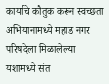कार्याचे कौतुक करून स्वच्छता अभियानामध्ये महाड नगर परिषदेला मिळालेल्या यशामध्ये संत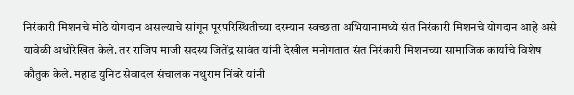निरंकारी मिशनचे मोठे योगदान असल्याचे सांगून पूरपरिस्थितीच्या दरम्यान स्वच्छता अभियानामध्ये संत निरंकारी मिशनचे योगदान आहे असे यावेळी अधोरेखित केले. तर राजिप माजी सदस्य जितेंद्र सावंत यांनी देखील मनोगतात संत निरंकारी मिशनच्या सामाजिक कार्याचे विशेष कौतुक केले. महाड युनिट सेवादल संचालक नथुराम निंबरे यांनी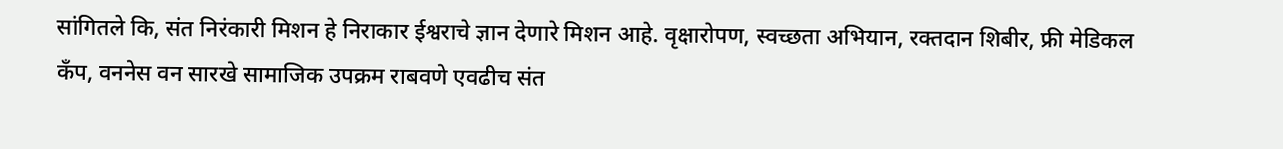सांगितले कि, संत निरंकारी मिशन हे निराकार ईश्वराचे ज्ञान देणारे मिशन आहे. वृक्षारोपण, स्वच्छता अभियान, रक्तदान शिबीर, फ्री मेडिकल कँप, वननेस वन सारखे सामाजिक उपक्रम राबवणे एवढीच संत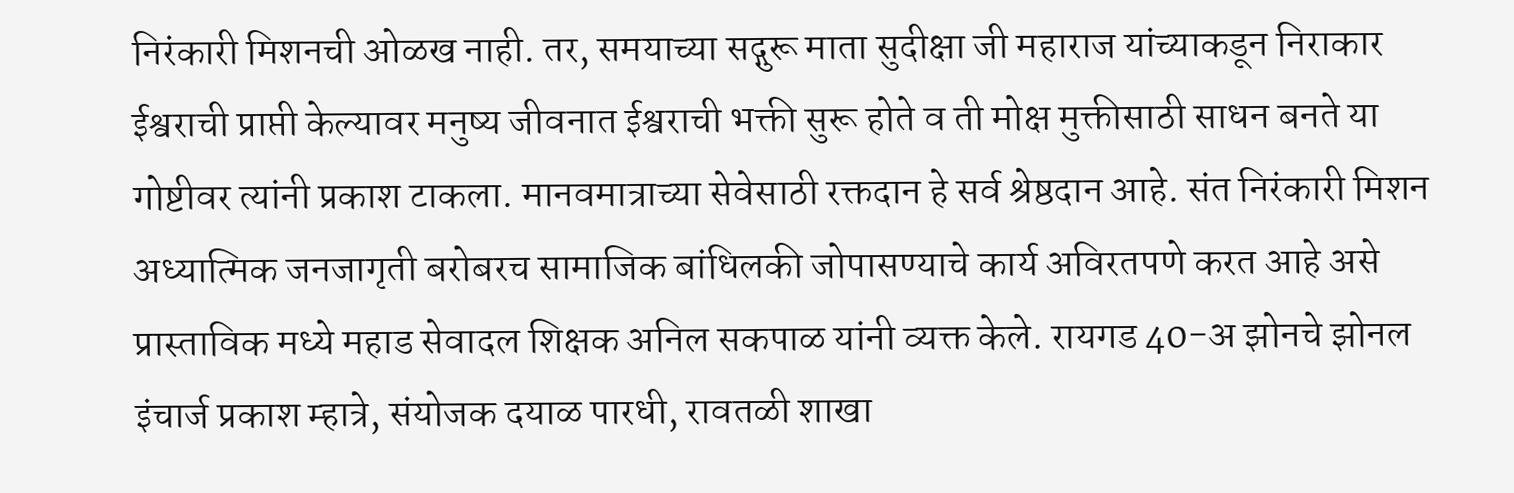निरंकारी मिशनची ओळख नाही. तर, समयाच्या सद्गुरू माता सुदीक्षा जी महाराज यांच्याकडून निराकार ईश्वराची प्राप्ती केल्यावर मनुष्य जीवनात ईश्वराची भक्ती सुरू होते व ती मोक्ष मुक्तीसाठी साधन बनते या गोष्टीवर त्यांनी प्रकाश टाकला. मानवमात्राच्या सेवेसाठी रक्तदान हे सर्व श्रेष्ठदान आहे. संत निरंकारी मिशन अध्यात्मिक जनजागृती बरोबरच सामाजिक बांधिलकी जोपासण्याचे कार्य अविरतपणे करत आहे असे प्रास्ताविक मध्ये महाड सेवादल शिक्षक अनिल सकपाळ यांनी व्यक्त केले. रायगड 40-अ झोनचे झोनल इंचार्ज प्रकाश म्हात्रे, संयोजक दयाळ पारधी, रावतळी शाखा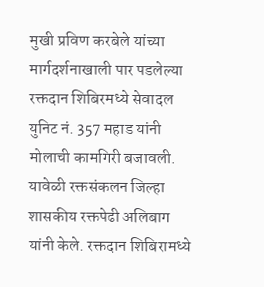मुखी प्रविण करबेले यांच्या मार्गदर्शनाखाली पार पडलेल्या रक्तदान शिबिरमध्ये सेवादल युनिट नं. 357 महाड यांनी मोलाची कामगिरी बजावली. यावेळी रक्तसंकलन जिल्हा शासकीय रक्तपेढी अलिबाग यांनी केले. रक्तदान शिबिरामध्ये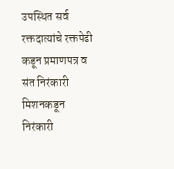उपस्थित सर्व रक्तदात्यांचे रक्तपेढी कडून प्रमाणपत्र व संत निरंकारी मिशनकडून निरंकारी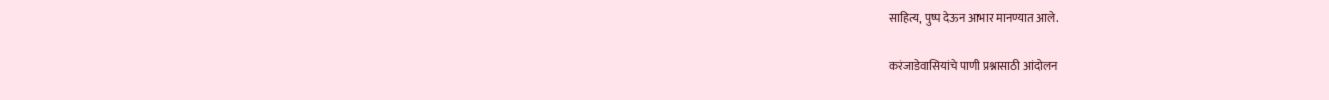साहित्य, पुष्प देऊन आभार मानण्यात आले.

करंजाडेवासियांचे पाणी प्रश्नासाठी आंदोलन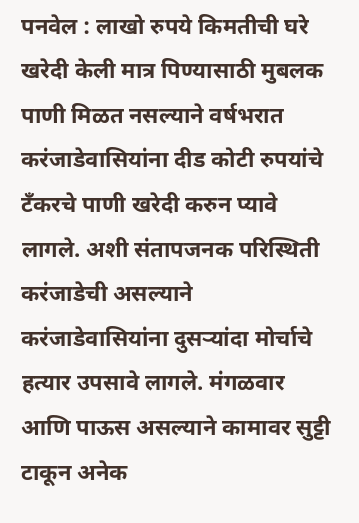पनवेल : लाखो रुपये किमतीची घरे खरेदी केली मात्र पिण्यासाठी मुबलक पाणी मिळत नसल्याने वर्षभरात करंजाडेवासियांना दीड कोटी रुपयांचे टँकरचे पाणी खरेदी करुन प्यावे लागले. अशी संतापजनक परिस्थिती करंजाडेची असल्याने करंजाडेवासियांना दुसऱ्यांदा मोर्चाचे हत्यार उपसावे लागले. मंगळवार आणि पाऊस असल्याने कामावर सुट्टी टाकून अनेक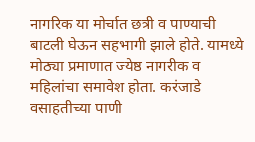नागरिक या मोर्चात छत्री व पाण्याची बाटली घेऊन सहभागी झाले होते. यामध्ये मोठ्या प्रमाणात ज्येष्ठ नागरीक व महिलांचा समावेश होता. करंजाडे वसाहतीच्या पाणी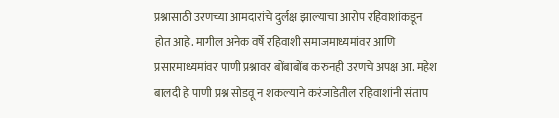प्रश्नासाठी उरणच्या आमदारांचे दुर्लक्ष झाल्याचा आरोप रहिवाशांकडून होत आहे. मागील अनेक वर्षे रहिवाशी समाजमाध्यमांवर आणि प्रसारमाध्यमांवर पाणी प्रश्नावर बोंबाबोंब करुनही उरणचे अपक्ष आ. महेश बालदी हे पाणी प्रश्न सोडवू न शकल्याने करंजाडेतील रहिवाशांनी संताप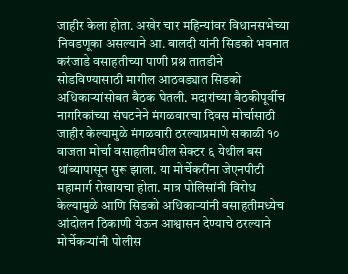जाहीर केला होता. अखेर चार महिन्यांवर विधानसभेच्या निवडणूका असल्याने आ. बालदी यांनी सिडको भवनात करंजाडे वसाहतीच्या पाणी प्रश्न तातडीने सोडविण्यासाठी मागील आठवड्यात सिडको अधिकाऱ्यांसोबत बैठक घेतली. मदारांच्या बैठकीपूर्वीच नागरिकांच्या संघटनेने मंगळवारचा दिवस मोर्चासाठी जाहीर केल्यामुळे मंगळवारी ठरल्याप्रमाणे सकाळी १० वाजता मोर्चा वसाहतीमधील सेक्टर ६ येथील बस थांब्यापासून सुरू झाला. या मोर्चेकरींना जेएनपीटी महामार्ग रोखायचा होता. मात्र पोलिसांनी विरोध केल्यामुळे आणि सिडको अधिकाऱ्यांनी वसाहतीमध्येच आंदोलन ठिकाणी येऊन आश्वासन देण्याचे ठरल्याने मोर्चेकऱ्यांनी पोलीस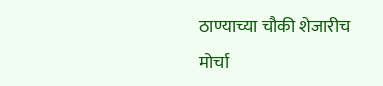ठाण्याच्या चौकी शेजारीच मोर्चा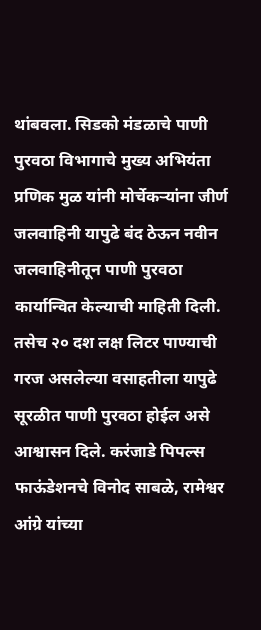थांबवला. सिडको मंडळाचे पाणी पुरवठा विभागाचे मुख्य अभियंता प्रणिक मुळ यांनी मोर्चेकऱ्यांना जीर्ण जलवाहिनी यापुढे बंद ठेऊन नवीन जलवाहिनीतून पाणी पुरवठा कार्यान्वित केल्याची माहिती दिली. तसेच २० दश लक्ष लिटर पाण्याची गरज असलेल्या वसाहतीला यापुढे सूरळीत पाणी पुरवठा होईल असे आश्वासन दिले. करंजाडे पिपल्स फाऊंडेशनचे विनोद साबळे, रामेश्वर आंग्रे यांच्या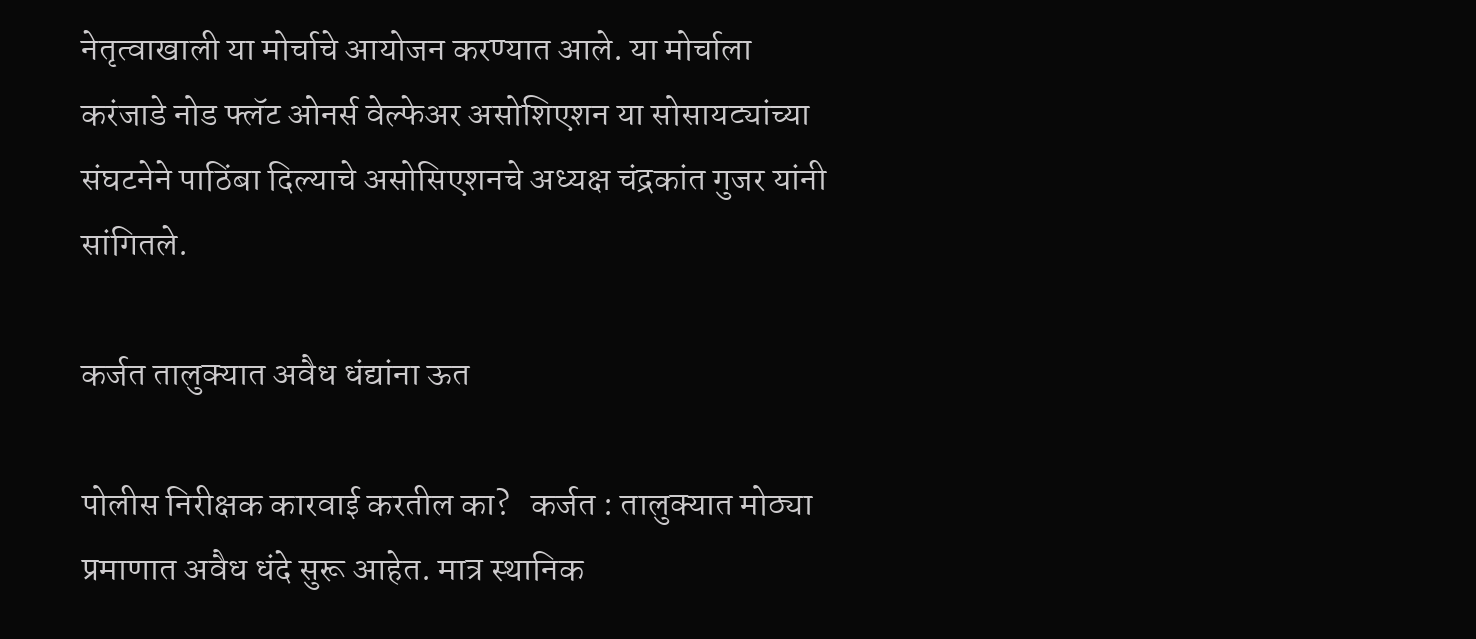नेतृत्वाखाली या मोर्चाचे आयोजन करण्यात आले. या मोर्चाला करंजाडे नोड फ्लॅट ओनर्स वेल्फेअर असोशिएशन या सोसायट्यांच्या संघटनेने पाठिंबा दिल्याचे असोसिएशनचे अध्यक्ष चंद्रकांत गुजर यांनी सांगितले.

कर्जत तालुक्यात अवैध धंद्यांना ऊत

पोलीस निरीक्षक कारवाई करतील का?   कर्जत : तालुक्यात मोठ्या प्रमाणात अवैध धंदे सुरू आहेत. मात्र स्थानिक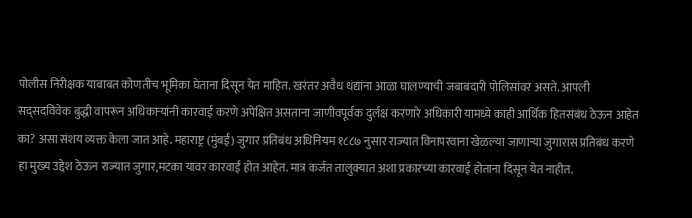पोलीस निरीक्षक याबाबत कोणतीच भूमिका घेताना दिसून येत माहित. खरंतर अवैध धंद्यांना आळा घालण्याची जबाबदारी पोलिसांवर असते. आपली सद्सदविवेक बुद्धी वापरून अधिकाऱ्यांनी कारवाई करणे अपेक्षित असताना जाणीवपूर्वक दुर्लक्ष करणारे अधिकारी यामध्ये काही आर्थिक हितसंबंध ठेऊन आहेत का? असा संशय व्यक्त केला जात आहे. महाराष्ट्र (मुंबई) जुगार प्रतिबंध अधिनियम १८८७ नुसार राज्यात विनापरवाना खेळल्या जाणाऱ्या जुगारास प्रतिबंध करणे हा मुख्य उद्देश ठेऊन राज्यात जुगार,मटका यावर कारवाई होत आहेत. मात्र कर्जत तालुक्यात अशा प्रकारच्या कारवाई होताना दिसून येत नाहीत.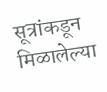सूत्रांकडून मिळालेल्या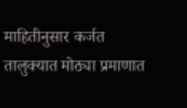माहितीनुसार कर्जत तालुक्यात मोठ्या प्रमाणात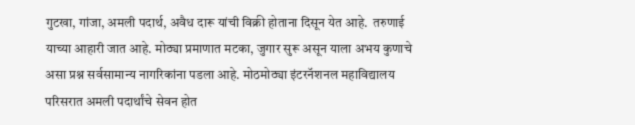गुटखा, गांजा, अमली पदार्थ, अवैध दारू यांची विक्री होताना दिसून येत आहे.  तरुणाई याच्या आहारी जात आहे. मोठ्या प्रमाणात मटका, जुगार सुरू असून याला अभय कुणाचे असा प्रश्न सर्वसामान्य नागरिकांना पडला आहे. मोठमोठ्या इंटरनॅशनल महाविद्यालय परिसरात अमली पदार्थांचे सेवन होत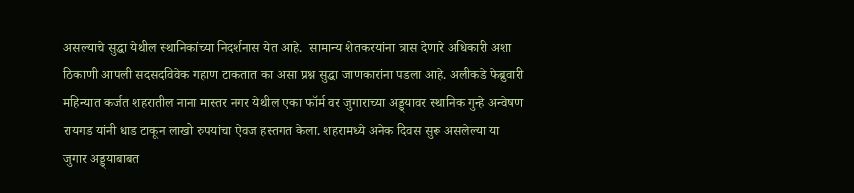असल्याचे सुद्धा येथील स्थानिकांच्या निदर्शनास येत आहे.  सामान्य शेतकरयांना त्रास देणारे अधिकारी अशा ठिकाणी आपली सदसदविवेक गहाण टाकतात का असा प्रश्न सुद्धा जाणकारांना पडला आहे. अलीकडे फेब्रुवारी महिन्यात कर्जत शहरातील नाना मास्तर नगर येथील एका फॉर्म वर जुगाराच्या अड्ड्यावर स्थानिक गुन्हे अन्वेषण रायगड यांनी धाड टाकून लाखो रुपयांचा ऐवज हस्तगत केला. शहरामध्ये अनेक दिवस सुरू असलेल्या या जुगार अड्ड्याबाबत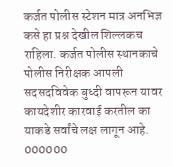कर्जत पोलीस स्टेशन मात्र अनभिज्ञ कसे हा प्रश्न देखील शिल्लकच राहिला. कर्जत पोलीस स्थानकाचे पोलीस निरीक्षक आपली सदसदविवेक बुध्दी वापरून यावर कायदेशीर कारवाई करतील का याकडे सर्वांचे लक्ष लागून आहे. 000000